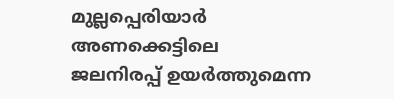മുല്ലപ്പെരിയാർ അണക്കെട്ടിലെ ജലനിരപ്പ് ഉയർത്തുമെന്ന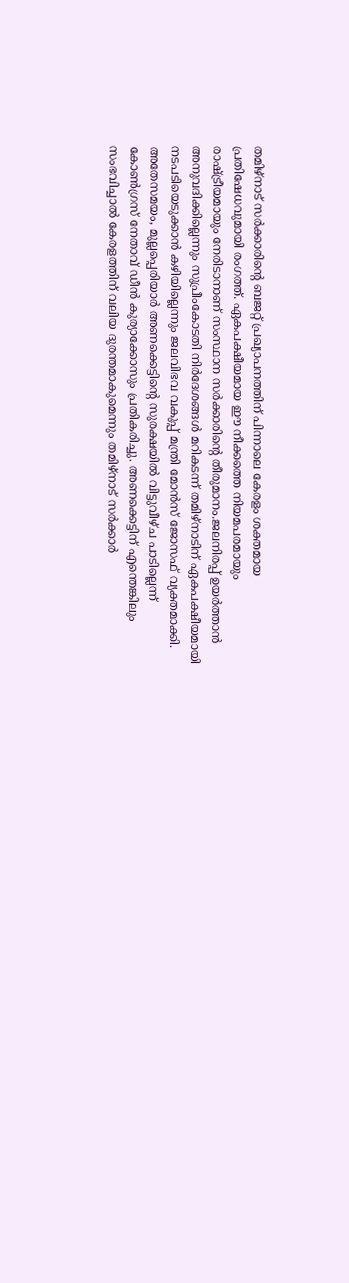തമിഴ്നാട് സർക്കാരിന്റെ ബജറ്റ് പ്രഖ്യാപനത്തിന് പിന്നാലെ കേരളം ശക്തമായ പ്രതിഷേധവുമായി രംഗത്ത്. ഏകപക്ഷീയമായ ഈ നീക്കത്തെ നിയമപരമായും രാഷ്ട്രീയമായും നേരിടാനാണ് സംസ്ഥാന സർക്കാരിന്റെ തീരുമാനം.ജലനിരപ്പ് ഉയർത്താൻ അനുവദിക്കില്ലെന്നും സുപ്രീംകോടതി നിർദേശങ്ങൾ മറികടന്ന് തമിഴ്നാടിന് ഏകപക്ഷീയമായി നടപടിയെടുക്കാൻ കഴിയില്ലെന്നും ജലവിഭവ വകുപ്പ് മന്ത്രി മോൻസ് ജോസഫ് വ്യക്തമാക്കി.
അതേസമയം, മുല്ലപ്പെരിയാർ അണക്കെട്ടിന്റെ സുരക്ഷയിൽ വിട്ടുവീഴ്ച പാടില്ലെന്ന് കോൺഗ്രസ് നേതാവ് ഡീൻ കുര്യാക്കോസും പ്രതികരിച്ചു. അണക്കെട്ടിന് എന്തെങ്കിലും സംഭവിച്ചാൽ കേരളത്തിന് വലിയ ദുരന്തമാകുമെന്നും തമിഴ്നാട് സർക്കാർ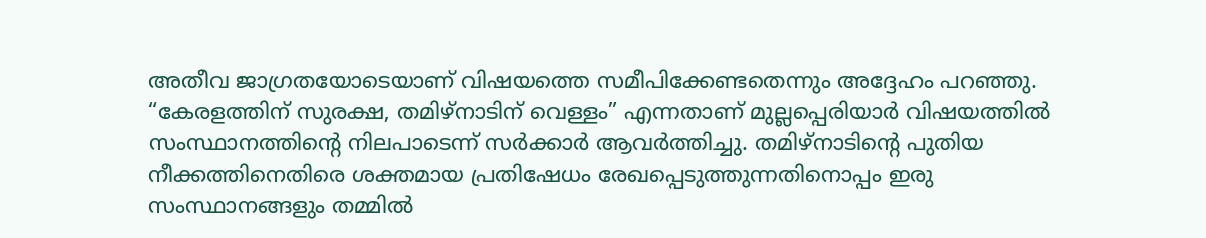അതീവ ജാഗ്രതയോടെയാണ് വിഷയത്തെ സമീപിക്കേണ്ടതെന്നും അദ്ദേഹം പറഞ്ഞു.
“കേരളത്തിന് സുരക്ഷ, തമിഴ്നാടിന് വെള്ളം” എന്നതാണ് മുല്ലപ്പെരിയാർ വിഷയത്തിൽ സംസ്ഥാനത്തിന്റെ നിലപാടെന്ന് സർക്കാർ ആവർത്തിച്ചു. തമിഴ്നാടിന്റെ പുതിയ നീക്കത്തിനെതിരെ ശക്തമായ പ്രതിഷേധം രേഖപ്പെടുത്തുന്നതിനൊപ്പം ഇരു സംസ്ഥാനങ്ങളും തമ്മിൽ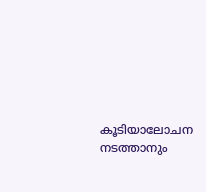കൂടിയാലോചന നടത്താനും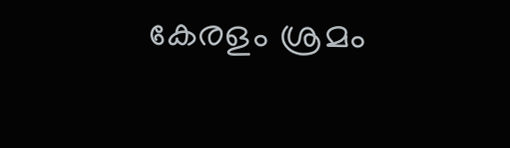കേരളം ശ്രമം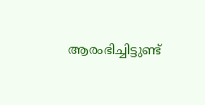ആരംഭിച്ചിട്ടുണ്ട്